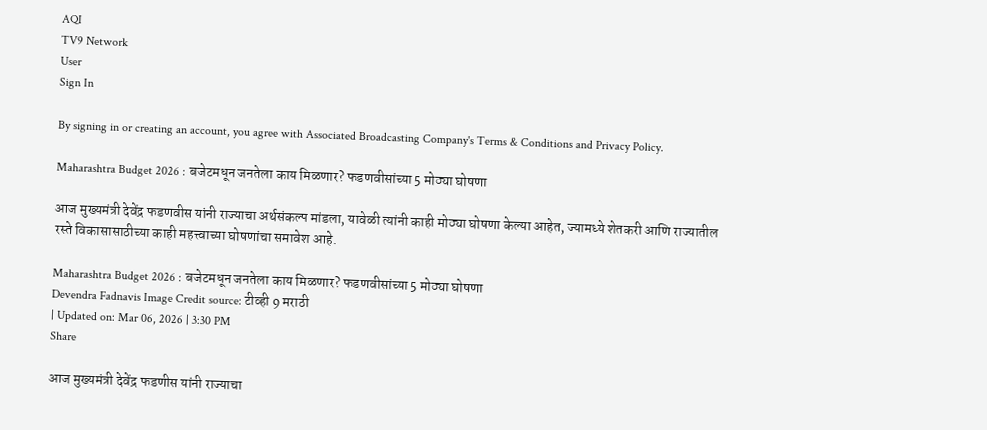AQI
TV9 Network
User
Sign In

By signing in or creating an account, you agree with Associated Broadcasting Company's Terms & Conditions and Privacy Policy.

Maharashtra Budget 2026 : बजेटमधून जनतेला काय मिळणार? फडणवीसांच्या 5 मोठ्या घोषणा

आज मुख्यमंत्री देवेंद्र फडणवीस यांनी राज्याचा अर्थसंकल्प मांडला, यावेळी त्यांनी काही मोठ्या घोषणा केल्या आहेत, ज्यामध्ये शेतकरी आणि राज्यातील रस्ते विकासासाठीच्या काही महत्त्वाच्या घोषणांचा समावेश आहे.

Maharashtra Budget 2026 : बजेटमधून जनतेला काय मिळणार? फडणवीसांच्या 5 मोठ्या घोषणा
Devendra Fadnavis Image Credit source: टीव्ही 9 मराठी
| Updated on: Mar 06, 2026 | 3:30 PM
Share

आज मुख्यमंत्री देवेंद्र फडणीस यांनी राज्याचा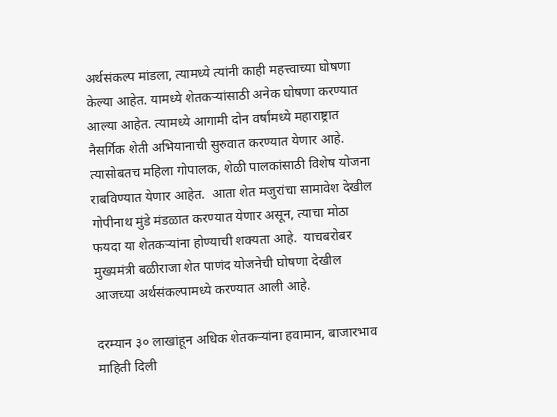अर्थसंकल्प मांडला, त्यामध्ये त्यांनी काही महत्त्वाच्या घोषणा केल्या आहेत. यामध्ये शेतकऱ्यांसाठी अनेक घोषणा करण्यात आल्या आहेत. त्यामध्ये आगामी दोन वर्षांमध्ये महाराष्ट्रात नैसर्गिक शेती अभियानाची सुरुवात करण्यात येणार आहे. त्यासोबतच महिला गोपालक, शेळी पालकांसाठी विशेष योजना राबविण्यात येणार आहेत.  आता शेत मजुरांचा सामावेश देखील गोपीनाथ मुंडे मंडळात करण्यात येणार असून, त्याचा मोठा फयदा या शेतकऱ्यांना होण्याची शक्यता आहे.  याचबरोबर  मुख्यमंत्री बळीराजा शेत पाणंद योजनेची घोषणा देखील आजच्या अर्थसंकल्पामध्ये करण्यात आली आहे.

दरम्यान ३० लाखांहून अधिक शेतकऱ्यांना हवामान, बाजारभाव माहिती दिली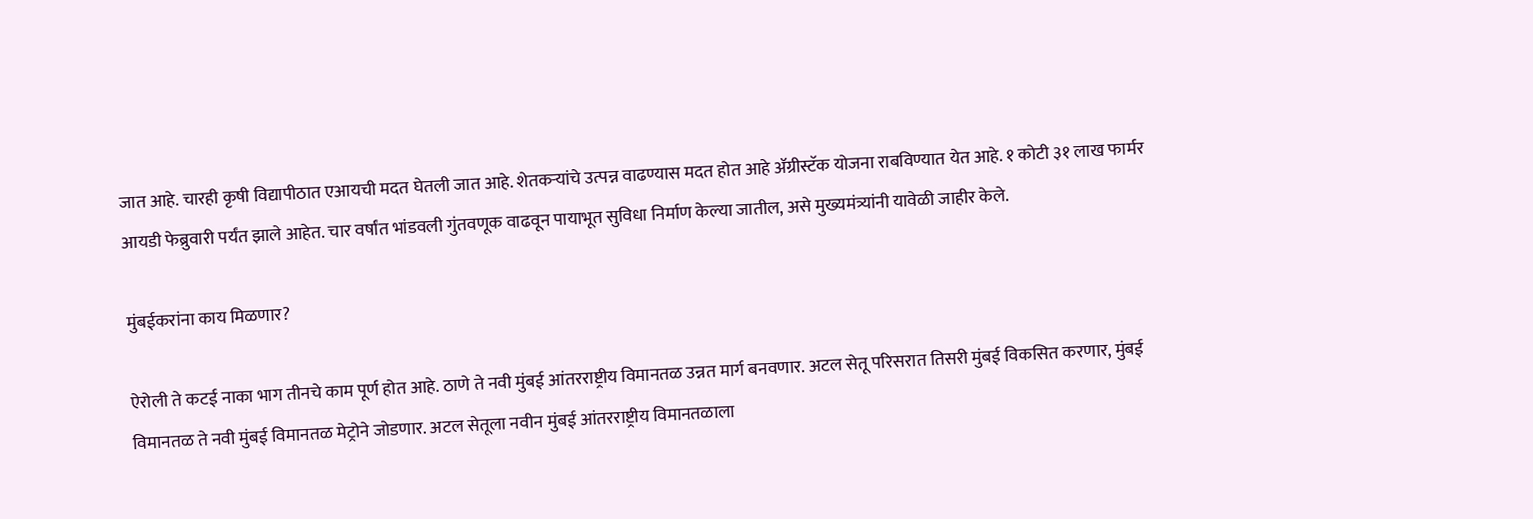जात आहे. चारही कृषी विद्यापीठात एआयची मदत घेतली जात आहे. शेतकऱ्यांचे उत्पन्न वाढण्यास मदत होत आहे ॲग्रीस्टॅक योजना राबविण्यात येत आहे. १ कोटी ३१ लाख फार्मर आयडी फेब्रुवारी पर्यंत झाले आहेत. चार वर्षांत भांडवली गुंतवणूक वाढवून पायाभूत सुविधा निर्माण केल्या जातील, असे मुख्यमंत्र्यांनी यावेळी जाहीर केले.

मुंबईकरांना काय मिळणार?

ऐरोली ते कटई नाका भाग तीनचे काम पूर्ण होत आहे. ठाणे ते नवी मुंबई आंतरराष्ट्रीय विमानतळ उन्नत मार्ग बनवणार. अटल सेतू परिसरात तिसरी मुंबई विकसित करणार, मुंबई विमानतळ ते नवी मुंबई विमानतळ मेट्रोने जोडणार. अटल सेतूला नवीन मुंबई आंतरराष्ट्रीय विमानतळाला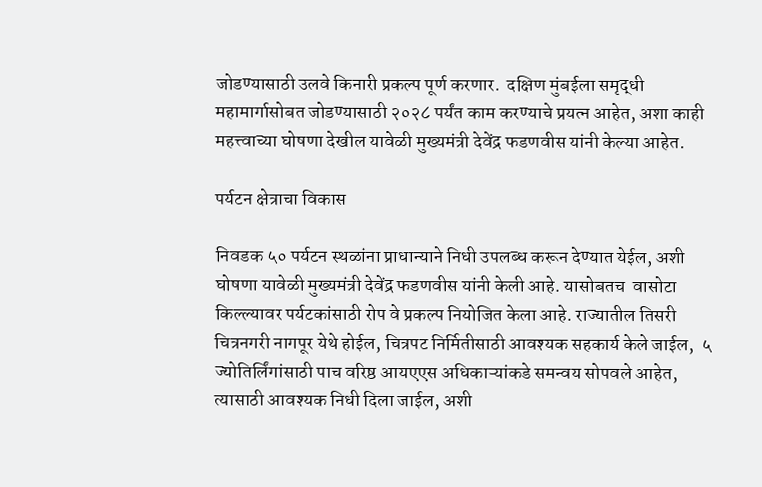जोडण्यासाठी उलवे किनारी प्रकल्प पूर्ण करणार.  दक्षिण मुंबईला समृद्धी महामार्गासोबत जोडण्यासाठी २०२८ पर्यंत काम करण्याचे प्रयत्न आहेत, अशा काही महत्त्वाच्या घोषणा देखील यावेळी मुख्यमंत्री देवेंद्र फडणवीस यांनी केल्या आहेत.

पर्यटन क्षेत्राचा विकास

निवडक ५० पर्यटन स्थळांना प्राधान्याने निधी उपलब्ध करून देण्यात येईल, अशी घोषणा यावेळी मुख्यमंत्री देवेंद्र फडणवीस यांनी केली आहे. यासोबतच  वासोटा किल्ल्यावर पर्यटकांसाठी रोप वे प्रकल्प नियोजित केला आहे. राज्यातील तिसरी चित्रनगरी नागपूर येथे होईल, चित्रपट निर्मितीसाठी आवश्यक सहकार्य केले जाईल,  ५ ज्योतिर्लिंगांसाठी पाच वरिष्ठ आयएएस अधिकाऱ्यांकडे समन्वय सोपवले आहेत,  त्यासाठी आवश्यक निधी दिला जाईल, अशी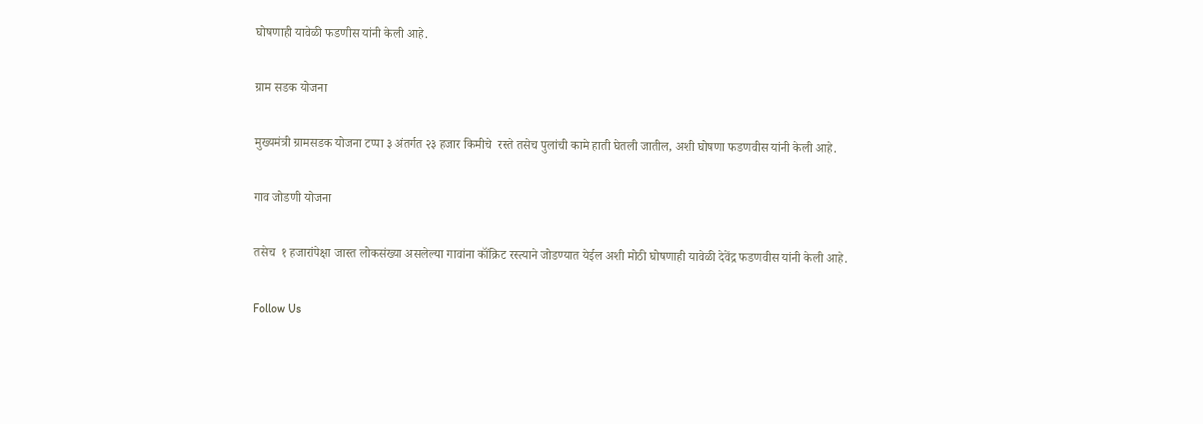घोषणाही यावेळी फडणीस यांनी केली आहे.

ग्राम सडक योजना

मुख्यमंत्री ग्रामसडक योजना टप्पा ३ अंतर्गत २३ हजार किमीचे  रस्ते तसेच पुलांची कामे हाती घेतली जातील, अशी घोषणा फडणवीस यांनी केली आहे.

गाव जोडणी योजना

तसेच  १ हजारांपेक्षा जास्त लोकसंख्या असलेल्या गावांना कॉंक्रिट रस्त्याने जोडण्यात येईल अशी मोठी घोषणाही यावेळी देवेंद्र फडणवीस यांनी केली आहे.

Follow Us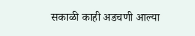सकाळी काही अडचणी आल्या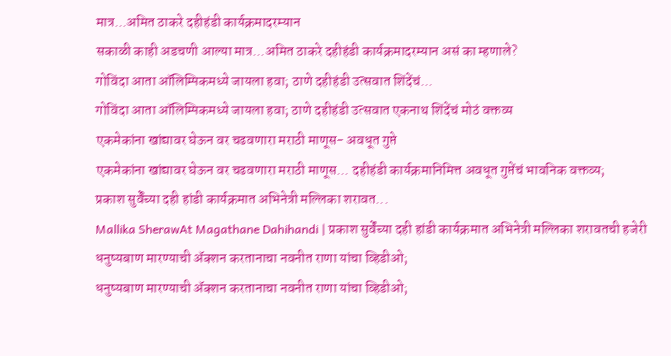मात्र...अमित ठाकरे दहीहंडी कार्यक्रमादरम्यान
सकाळी काही अडचणी आल्या मात्र...अमित ठाकरे दहीहंडी कार्यक्रमादरम्यान असं का म्हणाले?
गोविंदा आता ऑलिम्पिकमध्ये जायला हवा; ठाणे दहीहंडी उत्सवात शिंदेंचं...
गोविंदा आता ऑलिम्पिकमध्ये जायला हवा; ठाणे दहीहंडी उत्सवात एकनाथ शिंदेंचं मोठं वक्तव्य
एकमेकांना खांद्यावर घेऊन वर चढवणारा मराठी माणूस- अवधूत गुप्ते
एकमेकांना खांद्यावर घेऊन वर चढवणारा मराठी माणूस... दहीहंडी कार्यक्रमानिमित्त अवधूत गुप्तेंचं भावनिक वक्तव्य;
प्रकाश सुर्वेंच्या दही हांडी कार्यक्रमात अभिनेत्री मल्लिका शरावत...
Mallika SherawAt Magathane Dahihandi | प्रकाश सुर्वेंच्या दही हांडी कार्यक्रमात अभिनेत्री मल्लिका शरावतची हजेरी
धनुष्यबाण मारण्याची ॲक्शन करतानाचा नवनीत राणा यांचा व्हिडीओ;
धनुष्यबाण मारण्याची ॲक्शन करतानाचा नवनीत राणा यांचा व्हिडीओ;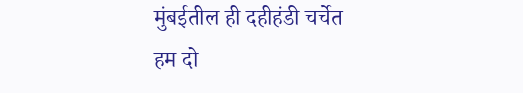मुंबईतील ही दहीहंडी चर्चेत
हम दो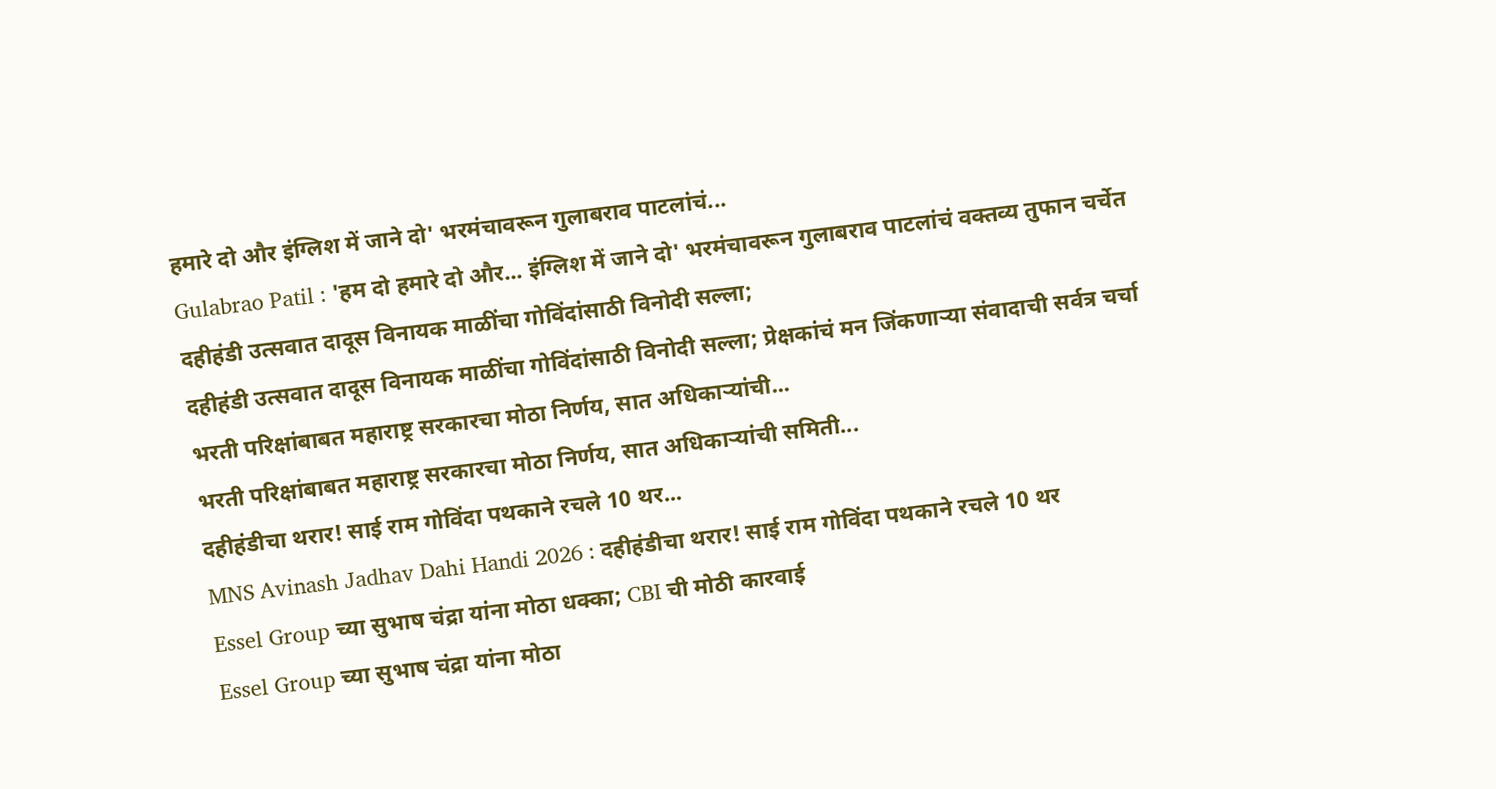हमारे दो और इंग्लिश में जाने दो' भरमंचावरून गुलाबराव पाटलांचं...
Gulabrao Patil : 'हम दो हमारे दो और... इंग्लिश में जाने दो' भरमंचावरून गुलाबराव पाटलांचं वक्तव्य तुफान चर्चेत
दहीहंडी उत्सवात दादूस विनायक माळींचा गोविंदांसाठी विनोदी सल्ला;
दहीहंडी उत्सवात दादूस विनायक माळींचा गोविंदांसाठी विनोदी सल्ला; प्रेक्षकांचं मन जिंकणाऱ्या संवादाची सर्वत्र चर्चा
भरती परिक्षांबाबत महाराष्ट्र सरकारचा मोठा निर्णय, सात अधिकाऱ्यांची...
भरती परिक्षांबाबत महाराष्ट्र सरकारचा मोठा निर्णय, सात अधिकाऱ्यांची समिती...
दहीहंडीचा थरार! साई राम गोविंदा पथकाने रचले 10 थर...
MNS Avinash Jadhav Dahi Handi 2026 : दहीहंडीचा थरार! साई राम गोविंदा पथकाने रचले 10 थर
Essel Group च्या सुभाष चंद्रा यांना मोठा धक्का; CBI ची मोठी कारवाई
Essel Group च्या सुभाष चंद्रा यांना मोठा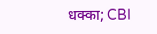धक्का; CBI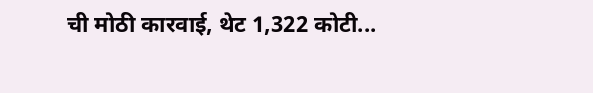ची मोठी कारवाई, थेट 1,322 कोटी...